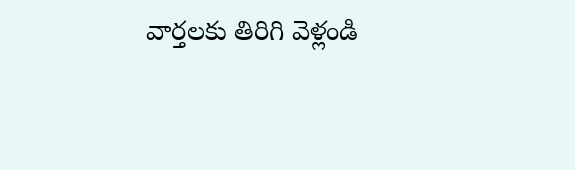వార్తలకు తిరిగి వెళ్లండి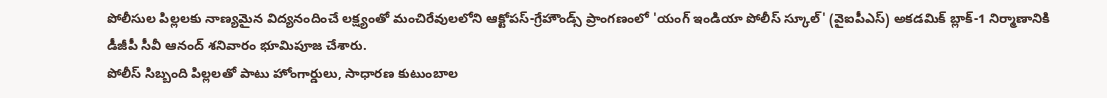పోలీసుల పిల్లలకు నాణ్యమైన విద్యనందించే లక్ష్యంతో మంచిరేవులలోని ఆక్టోపస్-గ్రేహౌండ్స్ ప్రాంగణంలో 'యంగ్ ఇండియా పోలీస్ స్కూల్' (వైఐపీఎస్) అకడమిక్ బ్లాక్-1 నిర్మాణానికి డీజీపీ సీవీ ఆనంద్ శనివారం భూమిపూజ చేశారు.
పోలీస్ సిబ్బంది పిల్లలతో పాటు హోంగార్డులు, సాధారణ కుటుంబాల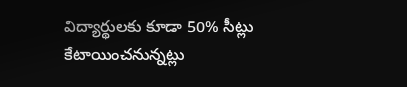విద్యార్థులకు కూడా 50% సీట్లు కేటాయించనున్నట్లు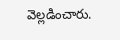వెల్లడించారు.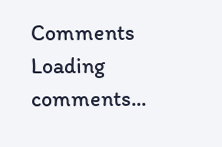Comments
Loading comments...